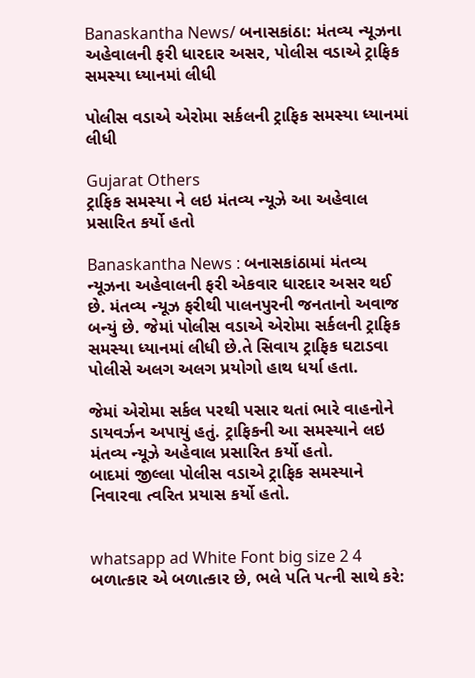Banaskantha News/ બનાસકાંઠા: મંતવ્ય ન્યૂઝના અહેવાલની ફરી ધારદાર અસર, પોલીસ વડાએ ટ્રાફિક સમસ્યા ધ્યાનમાં લીધી

પોલીસ વડાએ એરોમા સર્કલની ટ્રાફિક સમસ્યા ધ્યાનમાં લીધી

Gujarat Others
ટ્રાફિક સમસ્યા ને લઇ મંતવ્ય ન્યૂઝે આ અહેવાલ પ્રસારિત કર્યો હતો

Banaskantha News : બનાસકાંઠામાં મંતવ્ય ન્યૂઝના અહેવાલની ફરી એકવાર ધારદાર અસર થઈ છે. મંતવ્ય ન્યૂઝ ફરીથી પાલનપુરની જનતાનો અવાજ બન્યું છે. જેમાં પોલીસ વડાએ એરોમા સર્કલની ટ્રાફિક સમસ્યા ધ્યાનમાં લીધી છે.તે સિવાય ટ્રાફિક ઘટાડવા પોલીસે અલગ અલગ પ્રયોગો હાથ ધર્યા હતા.

જેમાં એરોમા સર્કલ પરથી પસાર થતાં ભારે વાહનોને ડાયવર્ઝન અપાયું હતું. ટ્રાફિકની આ સમસ્યાને લઇ મંતવ્ય ન્યૂઝે અહેવાલ પ્રસારિત કર્યો હતો.
બાદમાં જીલ્લા પોલીસ વડાએ ટ્રાફિક સમસ્યાને નિવારવા ત્વરિત પ્રયાસ કર્યો હતો.


whatsapp ad White Font big size 2 4 બળાત્કાર એ બળાત્કાર છે, ભલે પતિ પત્ની સાથે કરે: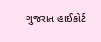ગુજરાત હાઈકોર્ટ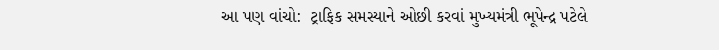આ પણ વાંચો:  ટ્રાફિક સમસ્યાને ઓછી કરવાં મુખ્યમંત્રી ભૂપેન્દ્ર પટેલે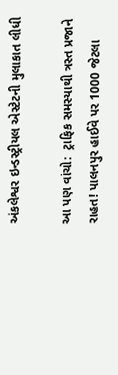અંકલેશ્વર ઇન્ડસ્ટ્રીયલ એસ્ટેટની મુલાકાત લીધી

આ પણ વાંચો:  ટ્રાફિક સમસ્યાથી ત્રસ્ત પ્રજાને રાહત! પાલનપુર હાઈવે પર 1000 જેટલા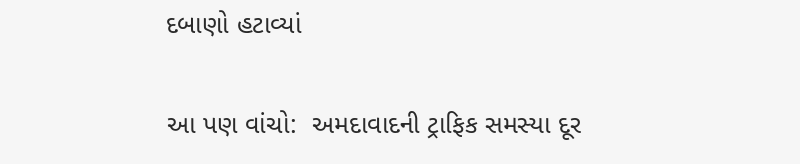દબાણો હટાવ્યાં

આ પણ વાંચો:  અમદાવાદની ટ્રાફિક સમસ્યા દૂર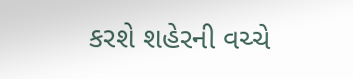કરશે શહેરની વચ્ચે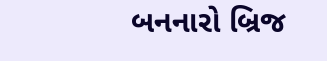બનનારો બ્રિજ